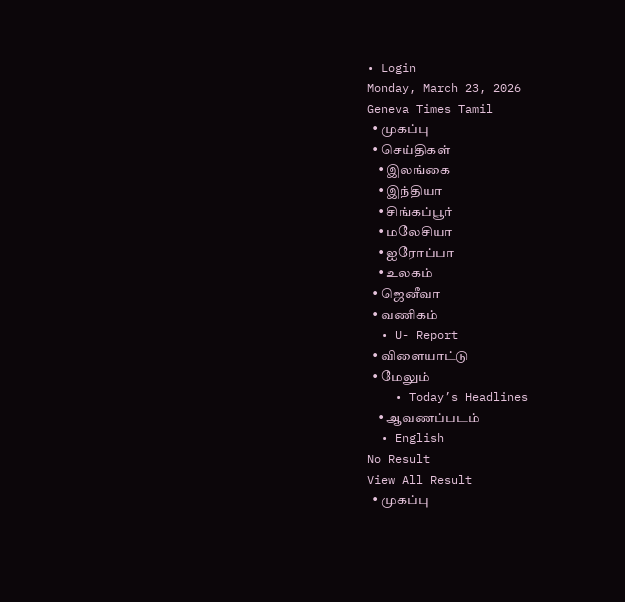• Login
Monday, March 23, 2026
Geneva Times Tamil
  • முகப்பு
  • செய்திகள்
    • இலங்கை
    • இந்தியா
    • சிங்கப்பூர்
    • மலேசியா
    • ஐரோப்பா
    • உலகம்
  • ஜெனீவா
  • வணிகம்
  • U- Report
  • விளையாட்டு
  • மேலும்
    • Today’s Headlines
    • ஆவணப்படம்
  • English
No Result
View All Result
  • முகப்பு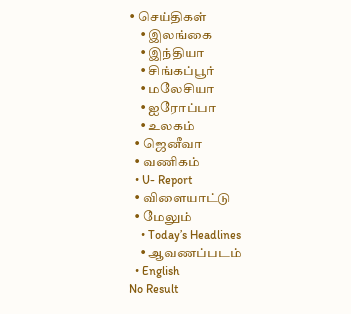• செய்திகள்
    • இலங்கை
    • இந்தியா
    • சிங்கப்பூர்
    • மலேசியா
    • ஐரோப்பா
    • உலகம்
  • ஜெனீவா
  • வணிகம்
  • U- Report
  • விளையாட்டு
  • மேலும்
    • Today’s Headlines
    • ஆவணப்படம்
  • English
No Result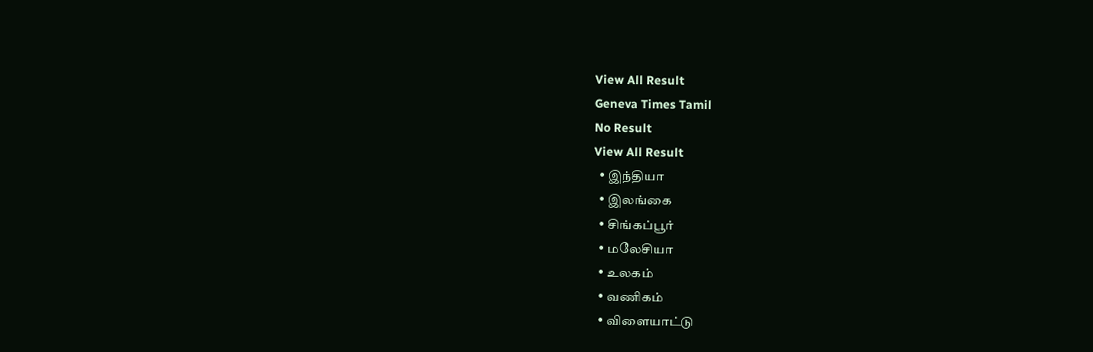View All Result
Geneva Times Tamil
No Result
View All Result
  • இந்தியா
  • இலங்கை
  • சிங்கப்பூர்
  • மலேசியா
  • உலகம்
  • வணிகம்
  • விளையாட்டு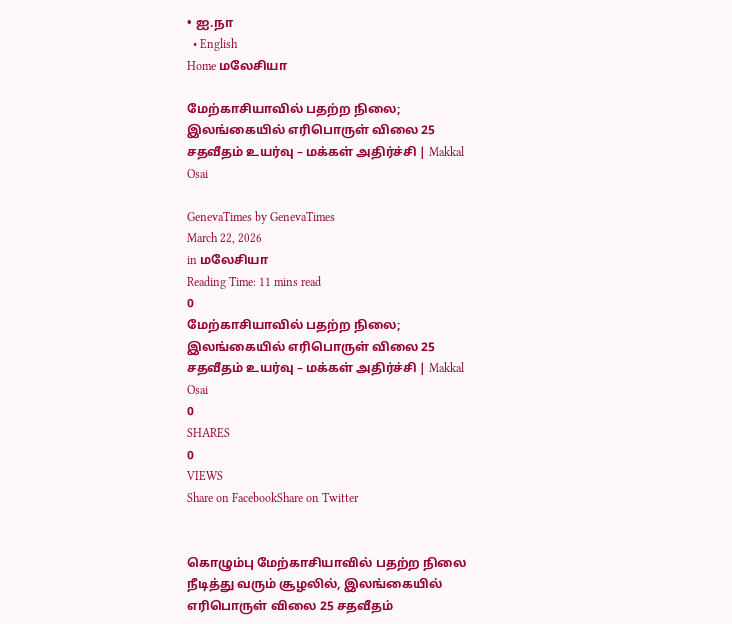• ஐ.நா
  • English
Home மலேசியா

மேற்காசியாவில் பதற்ற நிலை; இலங்கையில் எரிபொருள் விலை 25 சதவீதம் உயர்வு – மக்கள் அதிர்ச்சி | Makkal Osai

GenevaTimes by GenevaTimes
March 22, 2026
in மலேசியா
Reading Time: 11 mins read
0
மேற்காசியாவில் பதற்ற நிலை; இலங்கையில் எரிபொருள் விலை 25 சதவீதம் உயர்வு – மக்கள் அதிர்ச்சி | Makkal Osai
0
SHARES
0
VIEWS
Share on FacebookShare on Twitter


கொழும்பு மேற்காசியாவில் பதற்ற நிலை நீடித்து வரும் சூழலில், இலங்கையில் எரிபொருள் விலை 25 சதவீதம்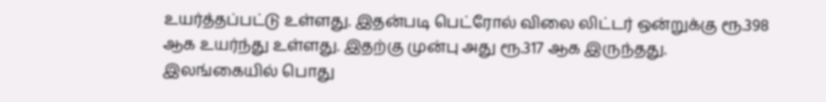உயர்த்தப்பட்டு உள்ளது. இதன்படி பெட்ரோல் விலை லிட்டர் ஒன்றுக்கு ரூ.398 ஆக உயர்ந்து உள்ளது. இதற்கு முன்பு அது ரூ.317 ஆக இருந்தது. இலங்கையில் பொது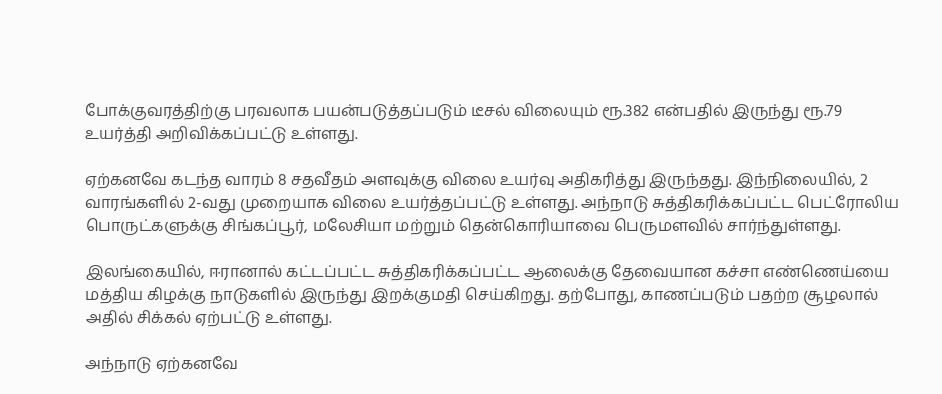போக்குவரத்திற்கு பரவலாக பயன்படுத்தப்படும் டீசல் விலையும் ரூ.382 என்பதில் இருந்து ரூ.79 உயர்த்தி அறிவிக்கப்பட்டு உள்ளது.

ஏற்கனவே கடந்த வாரம் 8 சதவீதம் அளவுக்கு விலை உயர்வு அதிகரித்து இருந்தது. இந்நிலையில், 2 வாரங்களில் 2-வது முறையாக விலை உயர்த்தப்பட்டு உள்ளது. அந்நாடு சுத்திகரிக்கப்பட்ட பெட்ரோலிய பொருட்களுக்கு சிங்கப்பூர், மலேசியா மற்றும் தென்கொரியாவை பெருமளவில் சார்ந்துள்ளது.

இலங்கையில், ஈரானால் கட்டப்பட்ட சுத்திகரிக்கப்பட்ட ஆலைக்கு தேவையான கச்சா எண்ணெய்யை மத்திய கிழக்கு நாடுகளில் இருந்து இறக்குமதி செய்கிறது. தற்போது, காணப்படும் பதற்ற சூழலால் அதில் சிக்கல் ஏற்பட்டு உள்ளது.

அந்நாடு ஏற்கனவே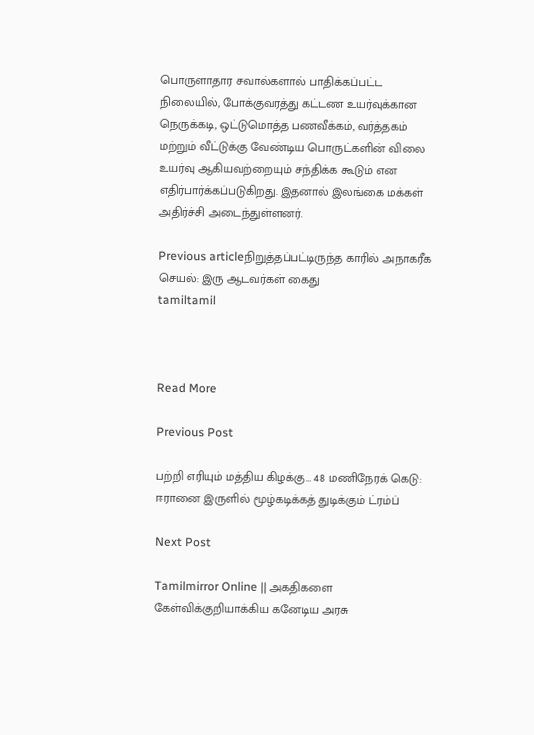பொருளாதார சவால்களால் பாதிக்கப்பட்ட நிலையில், போக்குவரத்து கட்டண உயர்வுக்கான நெருக்கடி, ஒட்டுமொத்த பணவீக்கம், வர்த்தகம் மற்றும் வீட்டுக்கு வேண்டிய பொருட்களின் விலை உயர்வு ஆகியவற்றையும் சந்திக்க கூடும் என எதிர்பார்க்கப்படுகிறது. இதனால் இலங்கை மக்கள் அதிர்ச்சி அடைந்துள்ளனர்.

Previous articleநிறுத்தப்பட்டிருந்த காரில் அநாகரீக செயல்: இரு ஆடவர்கள் கைது
tamiltamil



Read More

Previous Post

பற்றி எரியும் மத்திய கிழக்கு… 48 மணிநேரக் கெடு: ஈரானை இருளில் மூழ்கடிக்கத் துடிக்கும் ட்ரம்ப்

Next Post

Tamilmirror Online || அகதிகளை கேள்விக்குறியாக்கிய கனேடிய அரசு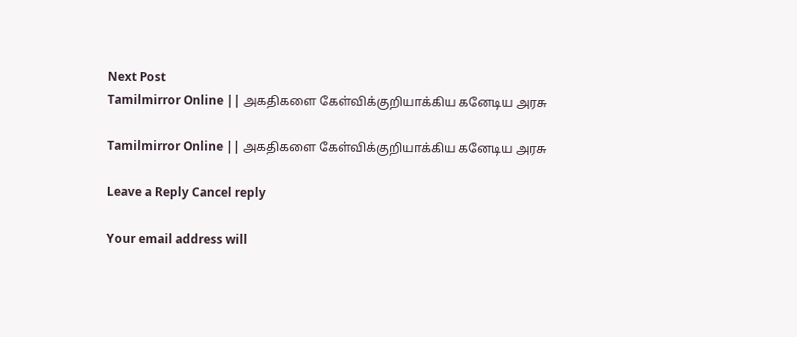Next Post
Tamilmirror Online || அகதிகளை கேள்விக்குறியாக்கிய கனேடிய அரசு

Tamilmirror Online || அகதிகளை கேள்விக்குறியாக்கிய கனேடிய அரசு

Leave a Reply Cancel reply

Your email address will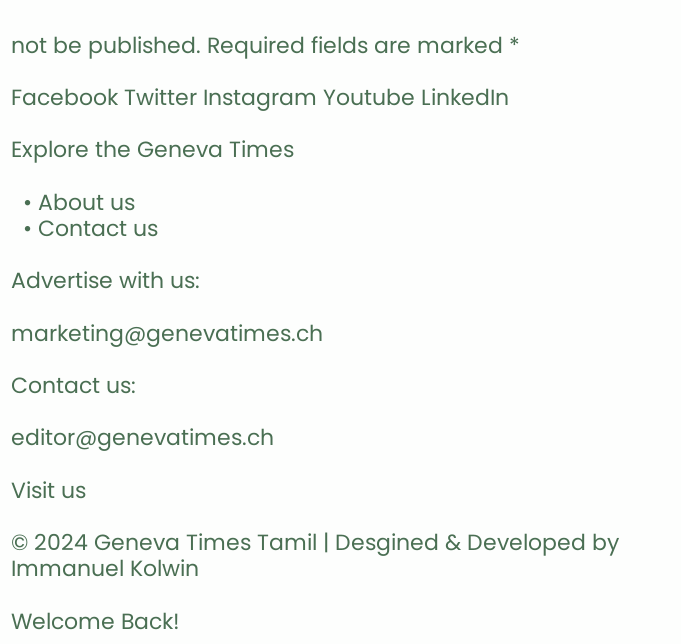not be published. Required fields are marked *

Facebook Twitter Instagram Youtube LinkedIn

Explore the Geneva Times

  • About us
  • Contact us

Advertise with us:

marketing@genevatimes.ch

Contact us:

editor@genevatimes.ch

Visit us

© 2024 Geneva Times Tamil | Desgined & Developed by Immanuel Kolwin

Welcome Back!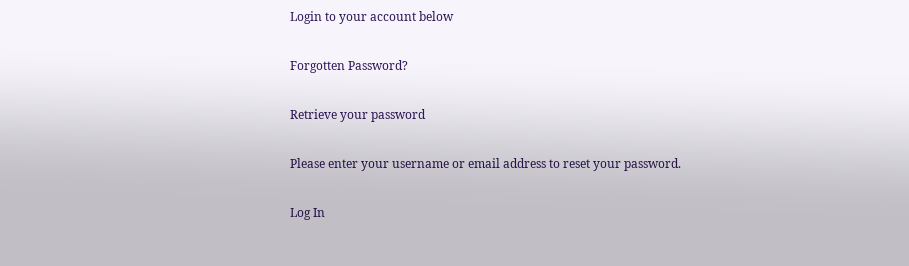Login to your account below

Forgotten Password?

Retrieve your password

Please enter your username or email address to reset your password.

Log In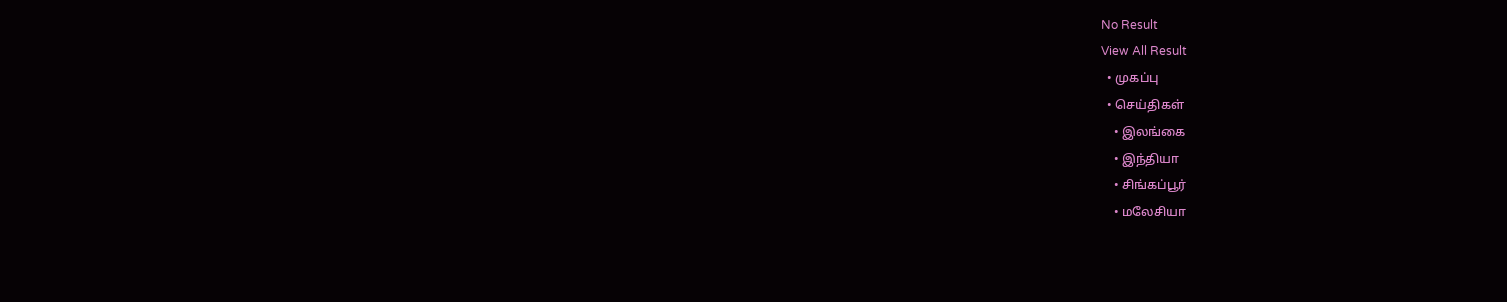No Result
View All Result
  • முகப்பு
  • செய்திகள்
    • இலங்கை
    • இந்தியா
    • சிங்கப்பூர்
    • மலேசியா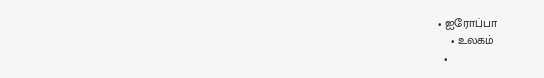• ஐரோப்பா
    • உலகம்
  •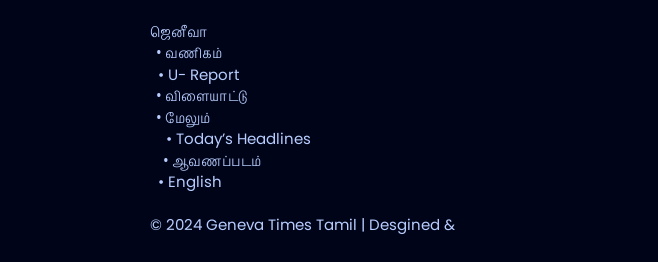ஜெனீவா
  • வணிகம்
  • U- Report
  • விளையாட்டு
  • மேலும்
    • Today’s Headlines
    • ஆவணப்படம்
  • English

© 2024 Geneva Times Tamil | Desgined &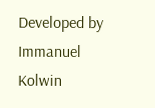Developed by Immanuel Kolwin